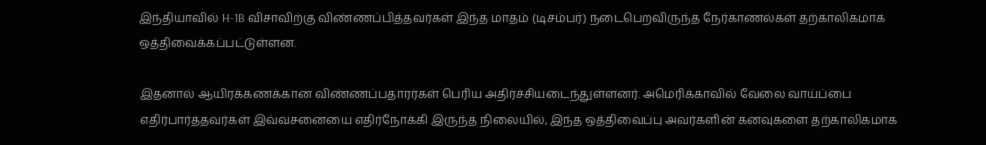இந்தியாவில் H-1B விசாவிற்கு விண்ணப்பித்தவர்கள் இந்த மாதம் (டிசம்பர்) நடைபெறவிருந்த நேர்காணல்கள் தற்காலிகமாக ஒத்திவைக்கப்பட்டுள்ளன.

இதனால் ஆயிரக்கணக்கான விண்ணப்பதாரர்கள் பெரிய அதிர்ச்சியடைந்துள்ளனர். அமெரிக்காவில் வேலை வாய்ப்பை எதிர்பார்த்தவர்கள் இவ்வசனையை எதிர்நோக்கி இருந்த நிலையில், இந்த ஒத்திவைப்பு அவர்களின் கனவுகளை தற்காலிகமாக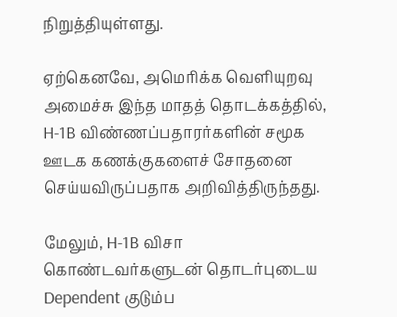நிறுத்தியுள்ளது.

ஏற்கெனவே, அமெரிக்க வெளியுறவு அமைச்சு இந்த மாதத் தொடக்கத்தில், H-1B விண்ணப்பதாரர்களின் சமூக ஊடக கணக்குகளைச் சோதனை செய்யவிருப்பதாக அறிவித்திருந்தது.

மேலும், H-1B விசா கொண்டவர்களுடன் தொடர்புடைய Dependent குடும்ப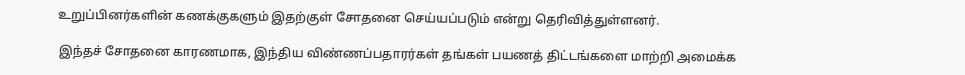உறுப்பினர்களின் கணக்குகளும் இதற்குள் சோதனை செய்யப்படும் என்று தெரிவித்துள்ளனர்.

இந்தச் சோதனை காரணமாக, இந்திய விண்ணப்பதாரர்கள் தங்கள் பயணத் திட்டங்களை மாற்றி அமைக்க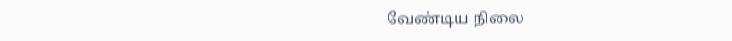வேண்டிய நிலை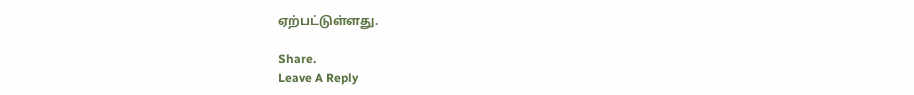ஏற்பட்டுள்ளது.

Share.
Leave A Reply